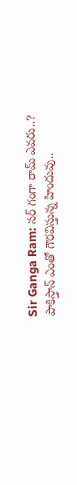Sir Ganga Ram: సర్ గంగా రామ్ ఎవరు..? పాకిస్తాన్ ఎంతో గౌరవిస్తున్న హిందువు..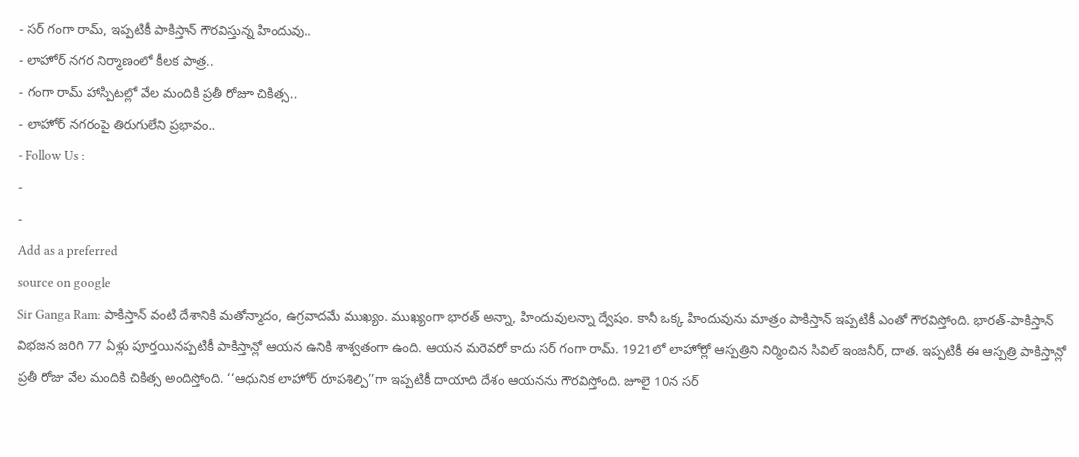- సర్ గంగా రామ్, ఇప్పటికీ పాకిస్తాన్ గౌరవిస్తున్న హిందువు..
- లాహోర్ నగర నిర్మాణంలో కీలక పాత్ర..
- గంగా రామ్ హాస్పిటల్లో వేల మందికి ప్రతీ రోజూ చికిత్స..
- లాహోర్ నగరంపై తిరుగులేని ప్రభావం..
- Follow Us :
-
-
Add as a preferred
source on google
Sir Ganga Ram: పాకిస్తాన్ వంటి దేశానికి మతోన్మాదం, ఉగ్రవాదమే ముఖ్యం. ముఖ్యంగా భారత్ అన్నా, హిందువులన్నా ద్వేషం. కానీ ఒక్క హిందువును మాత్రం పాకిస్తాన్ ఇప్పటికీ ఎంతో గౌరవిస్తోంది. భారత్-పాకిస్తాన్ విభజన జరిగి 77 ఏళ్లు పూర్తయినప్పటికీ పాకిస్తాన్లో ఆయన ఉనికి శాశ్వతంగా ఉంది. ఆయన మరెవరో కాదు సర్ గంగా రామ్. 1921లో లాహోర్లో ఆస్పత్రిని నిర్మించిన సివిల్ ఇంజనీర్, దాత. ఇప్పటికీ ఈ ఆస్పత్రి పాకిస్తాన్లో ప్రతీ రోజు వేల మందికి చికిత్స అందిస్తోంది. ‘‘ఆధునిక లాహోర్ రూపశిల్పి’’గా ఇప్పటికీ దాయాది దేశం ఆయనను గౌరవిస్తోంది. జూలై 10న సర్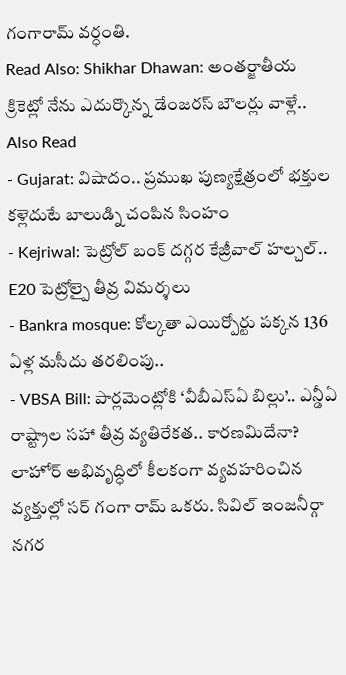గంగారామ్ వర్ధంతి.
Read Also: Shikhar Dhawan: అంతర్జాతీయ క్రికెట్లో నేను ఎదుర్కొన్న డేంజరస్ బౌలర్లు వాళ్లే..
Also Read
- Gujarat: విషాదం.. ప్రముఖ పుణ్యక్షేత్రంలో భక్తుల కళ్లెదుటే బాలుడ్ని చంపిన సింహం
- Kejriwal: పెట్రోల్ బంక్ దగ్గర కేజ్రీవాల్ హల్చల్.. E20 పెట్రోల్పై తీవ్ర విమర్శలు
- Bankra mosque: కోల్కతా ఎయిర్పోర్టు పక్కన 136 ఏళ్ల మసీదు తరలింపు..
- VBSA Bill: పార్లమెంట్లోకి ‘వీబీఎస్ఏ బిల్లు’.. ఎన్డీఏ రాష్ట్రాల సహా తీవ్ర వ్యతిరేకత.. కారణమిదేనా?
లాహోర్ అభివృద్ధిలో కీలకంగా వ్యవహరించిన వ్యక్తుల్లో సర్ గంగా రామ్ ఒకరు. సివిల్ ఇంజనీర్గా నగర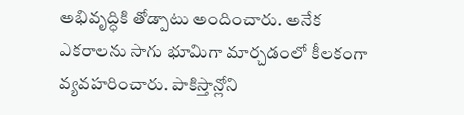అభివృద్ధికి తోడ్పాటు అందించారు. అనేక ఎకరాలను సాగు భూమిగా మార్చడంలో కీలకంగా వ్యవహరించారు. పాకిస్తాన్లోని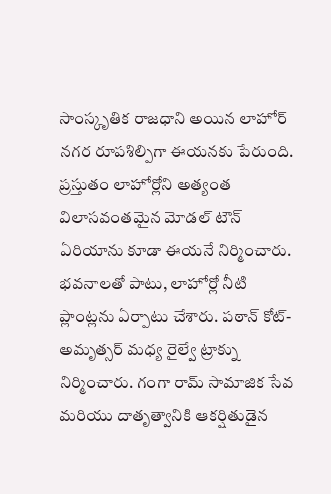సాంస్కృతిక రాజధాని అయిన లాహోర్ నగర రూపశిల్పిగా ఈయనకు పేరుంది. ప్రస్తుతం లాహోర్లోని అత్యంత విలాసవంతమైన మోడల్ టౌన్ ఏరియాను కూడా ఈయనే నిర్మించారు. భవనాలతో పాటు, లాహోర్లో నీటి ప్లాంట్లను ఏర్పాటు చేశారు. పఠాన్ కోట్-అమృత్సర్ మధ్య రైల్వే ట్రాక్ను నిర్మించారు. గంగా రామ్ సామాజిక సేవ మరియు దాతృత్వానికి ఆకర్షితుడైన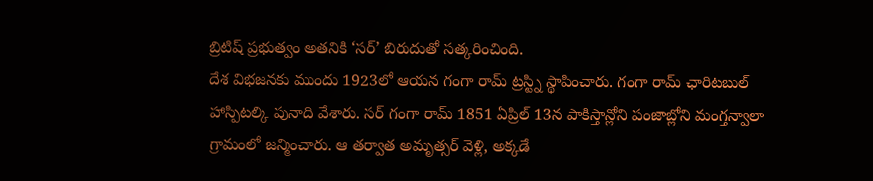బ్రిటిష్ ప్రభుత్వం అతనికి ‘సర్’ బిరుదుతో సత్కరించింది.
దేశ విభజనకు ముందు 1923లో ఆయన గంగా రామ్ ట్రస్ట్ని స్థాపించారు. గంగా రామ్ ఛారిటబుల్ హాస్పిటల్కి పునాది వేశారు. సర్ గంగా రామ్ 1851 ఏప్రిల్ 13న పాకిస్తాన్లోని పంజాబ్లోని మంగ్తన్వాలా గ్రామంలో జన్మించారు. ఆ తర్వాత అమృత్సర్ వెళ్లి, అక్కడే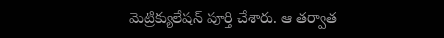మెట్రిక్యులేషన్ పూర్తి చేశారు. ఆ తర్వాత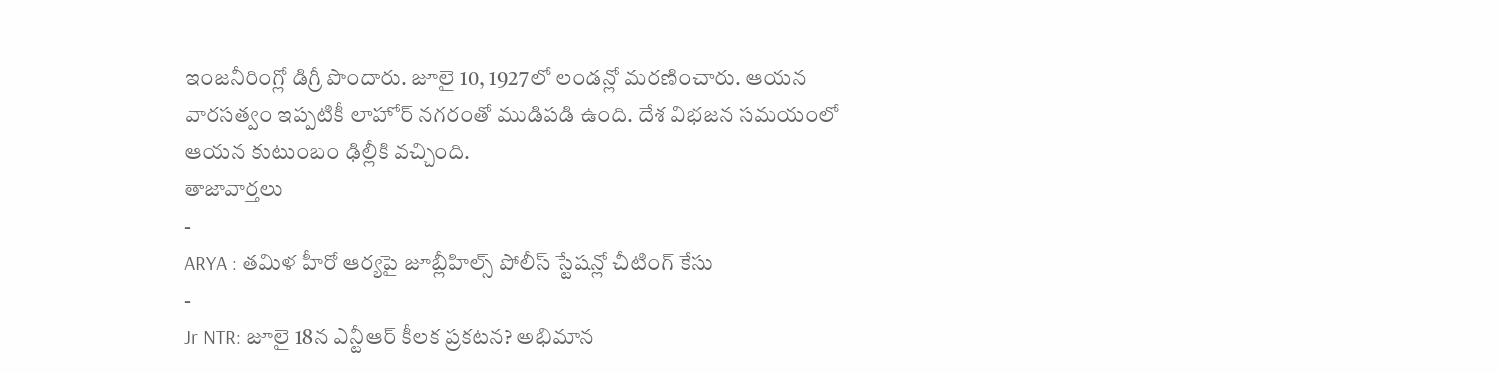ఇంజనీరింగ్లో డిగ్రీ పొందారు. జూలై 10, 1927లో లండన్లో మరణించారు. ఆయన వారసత్వం ఇప్పటికీ లాహోర్ నగరంతో ముడిపడి ఉంది. దేశ విభజన సమయంలో ఆయన కుటుంబం ఢిల్లీకి వచ్చింది.
తాజావార్తలు
-
ARYA : తమిళ హీరో ఆర్యపై జూబ్లీహిల్స్ పోలీస్ స్టేషన్లో చీటింగ్ కేసు
-
Jr NTR: జూలై 18న ఎన్టీఆర్ కీలక ప్రకటన? అభిమాన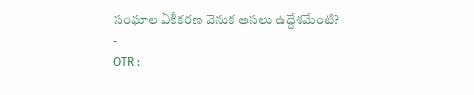సంఘాల ఏకీకరణ వెనుక అసలు ఉద్దేశమేంటి?
-
OTR :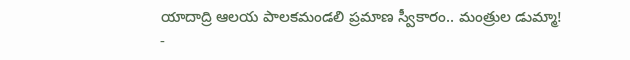యాదాద్రి ఆలయ పాలకమండలి ప్రమాణ స్వీకారం.. మంత్రుల డుమ్మా!
-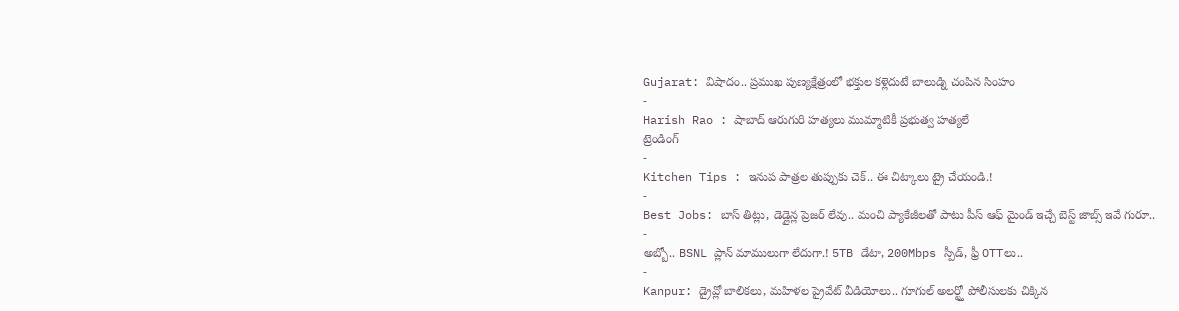Gujarat: విషాదం.. ప్రముఖ పుణ్యక్షేత్రంలో భక్తుల కళ్లెదుటే బాలుడ్ని చంపిన సింహం
-
Harish Rao : షాబాద్ ఆరుగురి హత్యలు ముమ్మాటికీ ప్రభుత్వ హత్యలే
ట్రెండింగ్
-
Kitchen Tips : ఇనుప పాత్రల తుప్పుకు చెక్.. ఈ చిట్కాలు ట్రై చేయండి.!
-
Best Jobs: బాస్ తిట్లు, డెడ్లైన్ల ప్రెజర్ లేవు.. మంచి ప్యాకేజీలతో పాటు పీస్ ఆఫ్ మైండ్ ఇచ్చే బెస్ట్ జాబ్స్ ఇవే గురూ..
-
అబ్బో.. BSNL ప్లాన్ మాములుగా లేదుగా.! 5TB డేటా, 200Mbps స్పీడ్, ఫ్రీ OTTలు..
-
Kanpur: డ్రైవ్లో బాలికలు, మహిళల ప్రైవేట్ వీడియోలు.. గూగుల్ అలర్ట్తో పోలీసులకు చిక్కిన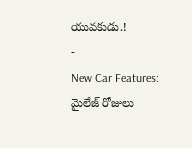యువకుడు.!
-
New Car Features: మైలేజ్ రోజులు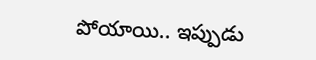పోయాయి.. ఇప్పుడు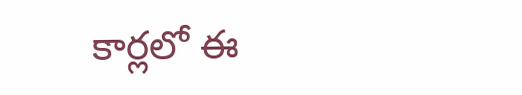కార్లలో ఈ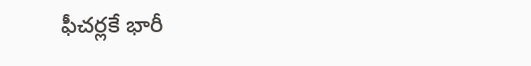ఫీచర్లకే భారీ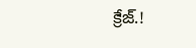క్రేజ్.!